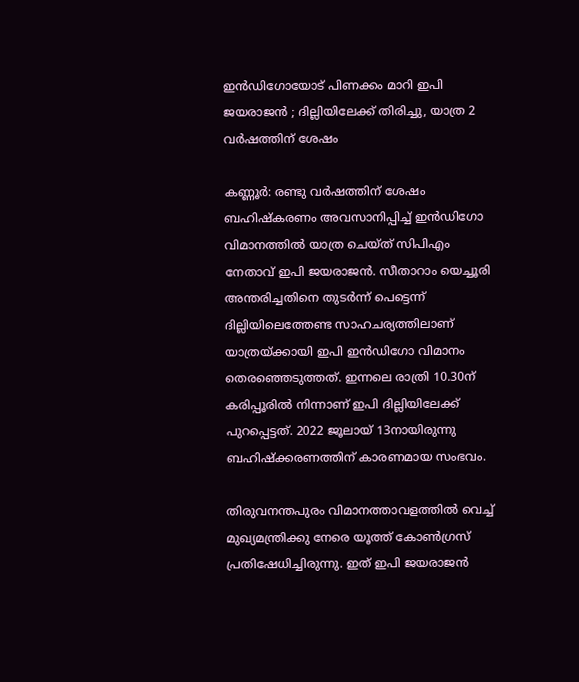ഇൻഡിഗോയോട് പിണക്കം മാറി ഇപി ജയരാജൻ ; ദില്ലിയിലേക്ക് തിരിച്ചു, യാത്ര 2 വർഷത്തിന് ശേഷം

കണ്ണൂര്‍: രണ്ടു വര്‍ഷത്തിന് ശേഷം ബഹിഷ്‌കരണം അവസാനിപ്പിച്ച് ഇന്‍ഡിഗോ വിമാനത്തില്‍ യാത്ര ചെയ്ത് സിപിഎം നേതാവ് ഇപി ജയരാജന്‍. സീതാറാം യെച്ചൂരി അന്തരിച്ചതിനെ തുടര്‍ന്ന് പെട്ടെന്ന് ദില്ലിയിലെത്തേണ്ട സാഹചര്യത്തിലാണ് യാത്രയ്ക്കായി ഇപി ഇന്‍ഡിഗോ വിമാനം തെരഞ്ഞെടുത്തത്. ഇന്നലെ രാത്രി 10.30ന് കരിപ്പൂരില്‍ നിന്നാണ് ഇപി ദില്ലിയിലേക്ക് പുറപ്പെട്ടത്. 2022 ജൂലായ് 13നായിരുന്നു ബഹിഷ്‌ക്കരണത്തിന് കാരണമായ സംഭവം.

തിരുവനന്തപുരം വിമാനത്താവളത്തില്‍ വെച്ച് മുഖ്യമന്ത്രിക്കു നേരെ യൂത്ത് കോണ്‍ഗ്രസ് പ്രതിഷേധിച്ചിരുന്നു. ഇത് ഇപി ജയരാജന്‍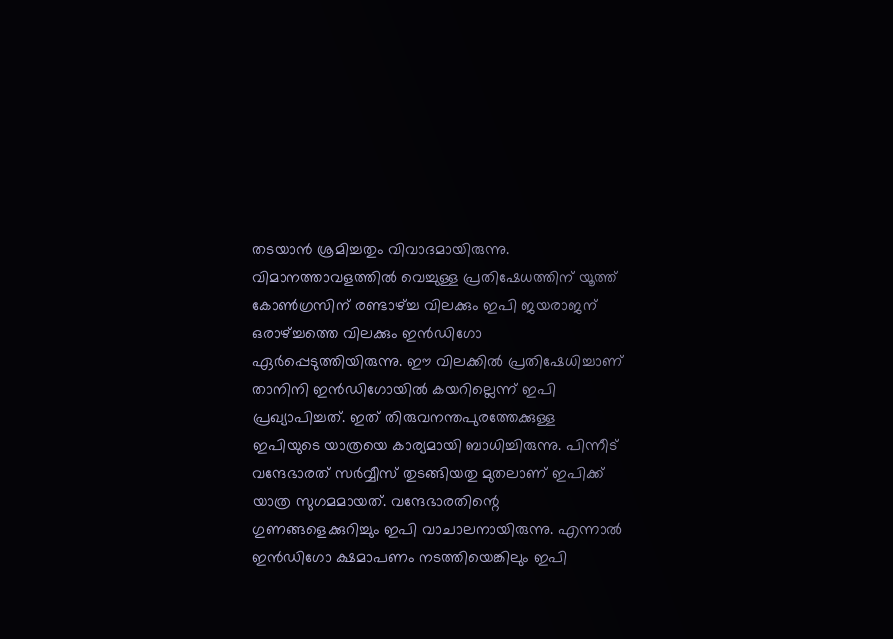തടയാന്‍ ശ്രമിച്ചതും വിവാദമായിരുന്നു. വിമാനത്താവളത്തില്‍ വെച്ചുള്ള പ്രതിഷേധത്തിന് യൂത്ത് കോണ്‍ഗ്രസിന് രണ്ടാഴ്ച്ച വിലക്കും ഇപി ജയരാജന് ഒരാഴ്ച്ചത്തെ വിലക്കും ഇന്‍ഡിഗോ ഏര്‍പ്പെടുത്തിയിരുന്നു. ഈ വിലക്കില്‍ പ്രതിഷേധിച്ചാണ് താനിനി ഇന്‍ഡിഗോയില്‍ കയറില്ലെന്ന് ഇപി പ്രഖ്യാപിച്ചത്. ഇത് തിരുവനന്തപുരത്തേക്കുള്ള ഇപിയുടെ യാത്രയെ കാര്യമായി ബാധിച്ചിരുന്നു. പിന്നീട് വന്ദേഭാരത് സര്‍വ്വീസ് തുടങ്ങിയതു മുതലാണ് ഇപിക്ക് യാത്ര സുഗമമായത്. വന്ദേഭാരതിന്റെ ഗുണങ്ങളെക്കുറിച്ചും ഇപി വാചാലനായിരുന്നു. എന്നാല്‍ ഇന്‍ഡിഗോ ക്ഷമാപണം നടത്തിയെങ്കിലും ഇപി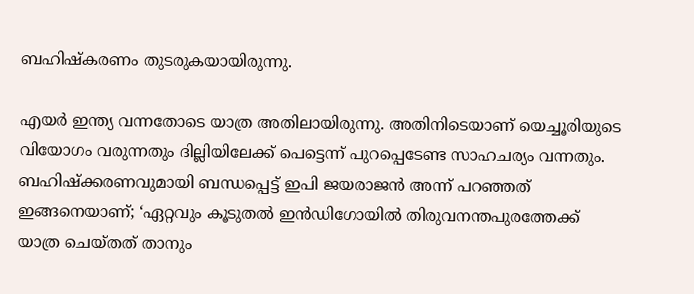ബഹിഷ്‌കരണം തുടരുകയായിരുന്നു.

എയര്‍ ഇന്ത്യ വന്നതോടെ യാത്ര അതിലായിരുന്നു. അതിനിടെയാണ് യെച്ചൂരിയുടെ വിയോഗം വരുന്നതും ദില്ലിയിലേക്ക് പെട്ടെന്ന് പുറപ്പെടേണ്ട സാഹചര്യം വന്നതും. ബഹിഷ്‌ക്കരണവുമായി ബന്ധപ്പെട്ട് ഇപി ജയരാജന്‍ അന്ന് പറഞ്ഞത് ഇങ്ങനെയാണ്; ‘ഏറ്റവും കൂടുതല്‍ ഇന്‍ഡിഗോയില്‍ തിരുവനന്തപുരത്തേക്ക് യാത്ര ചെയ്തത് താനും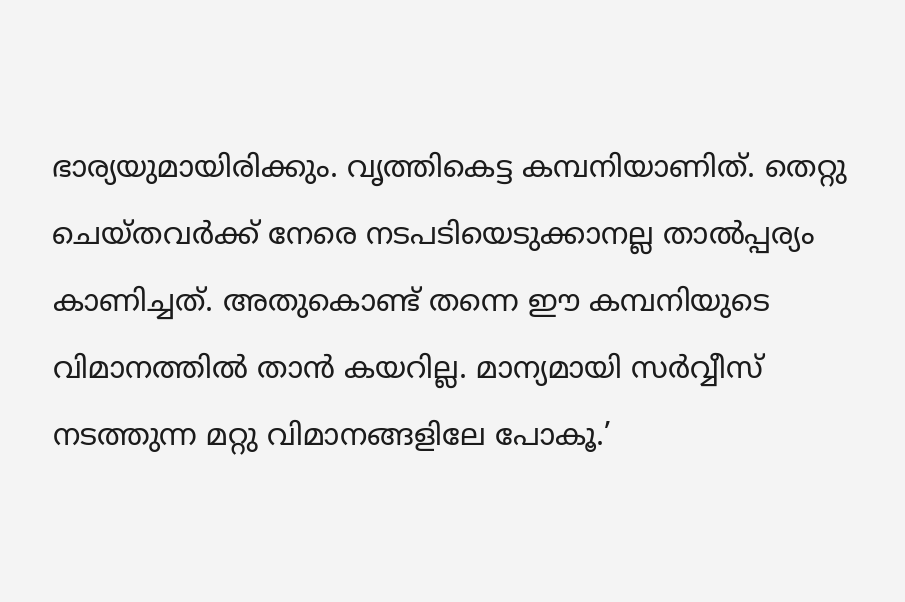ഭാര്യയുമായിരിക്കും. വൃത്തികെട്ട കമ്പനിയാണിത്. തെറ്റു ചെയ്തവര്‍ക്ക് നേരെ നടപടിയെടുക്കാനല്ല താല്‍പ്പര്യം കാണിച്ചത്. അതുകൊണ്ട് തന്നെ ഈ കമ്പനിയുടെ വിമാനത്തില്‍ താന്‍ കയറില്ല. മാന്യമായി സര്‍വ്വീസ് നടത്തുന്ന മറ്റു വിമാനങ്ങളിലേ പോകൂ.’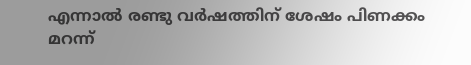എന്നാല്‍ രണ്ടു വര്‍ഷത്തിന് ശേഷം പിണക്കം മറന്ന്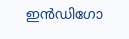ഇന്‍ഡിഗോ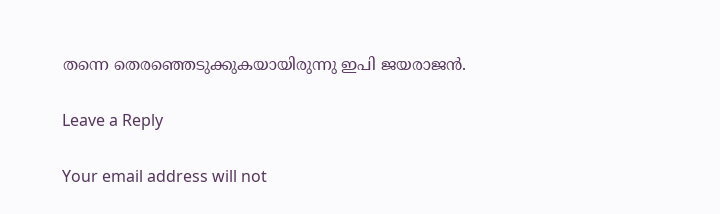തന്നെ തെരഞ്ഞെടുക്കുകയായിരുന്നു ഇപി ജയരാജന്‍.

Leave a Reply

Your email address will not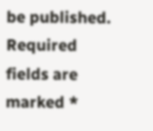be published. Required fields are marked *